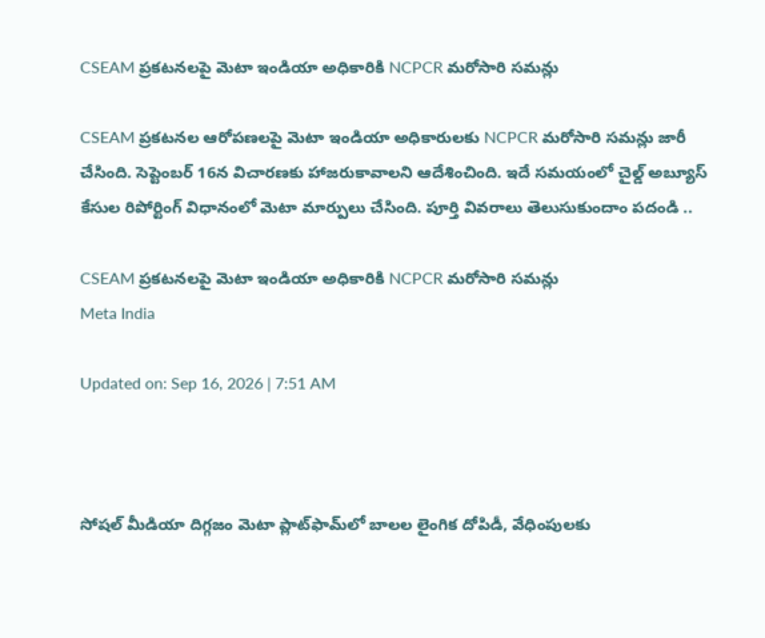CSEAM ప్రకటనలపై మెటా ఇండియా అధికారికి NCPCR మరోసారి సమన్లు

CSEAM ప్రకటనల ఆరోపణలపై మెటా ఇండియా అధికారులకు NCPCR మరోసారి సమన్లు జారీ చేసింది. సెప్టెంబర్ 16న విచారణకు హాజరుకావాలని ఆదేశించింది. ఇదే సమయంలో చైల్డ్ అబ్యూస్ కేసుల రిపోర్టింగ్ విధానంలో మెటా మార్పులు చేసింది. పూర్తి వివరాలు తెలుసుకుందాం పదండి ..

CSEAM ప్రకటనలపై మెటా ఇండియా అధికారికి NCPCR మరోసారి సమన్లు
Meta India

Updated on: Sep 16, 2026 | 7:51 AM



సోషల్ మీడియా దిగ్గజం మెటా ప్లాట్‌ఫామ్‌లో బాలల లైంగిక దోపిడీ, వేధింపులకు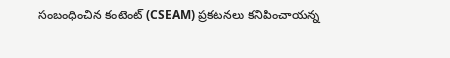సంబంధించిన కంటెంట్‌ (CSEAM) ప్రకటనలు కనిపించాయన్న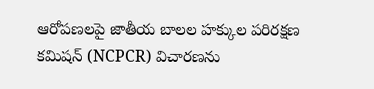ఆరోపణలపై జాతీయ బాలల హక్కుల పరిరక్షణ కమిషన్ (NCPCR) విచారణను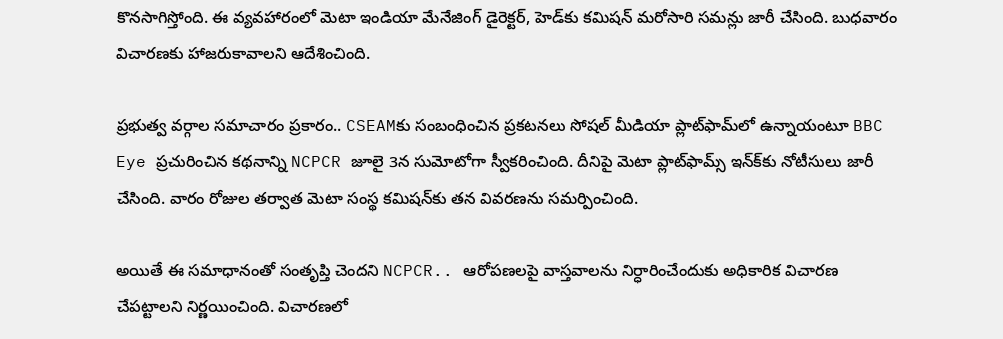కొనసాగిస్తోంది. ఈ వ్యవహారంలో మెటా ఇండియా మేనేజింగ్ డైరెక్టర్, హెడ్‌కు కమిషన్ మరోసారి సమన్లు జారీ చేసింది. బుధవారం విచారణకు హాజరుకావాలని ఆదేశించింది.

ప్రభుత్వ వర్గాల సమాచారం ప్రకారం.. CSEAMకు సంబంధించిన ప్రకటనలు సోషల్ మీడియా ప్లాట్‌ఫామ్‌లో ఉన్నాయంటూ BBC Eye ప్రచురించిన కథనాన్ని NCPCR జూలై 3న సుమోటోగా స్వీకరించింది. దీనిపై మెటా ప్లాట్‌ఫామ్స్‌ ఇన్‌క్‌కు నోటీసులు జారీ చేసింది. వారం రోజుల తర్వాత మెటా సంస్థ కమిషన్‌కు తన వివరణను సమర్పించింది.

అయితే ఈ సమాధానంతో సంతృప్తి చెందని NCPCR.. ఆరోపణలపై వాస్తవాలను నిర్ధారించేందుకు అధికారిక విచారణ చేపట్టాలని నిర్ణయించింది. విచారణలో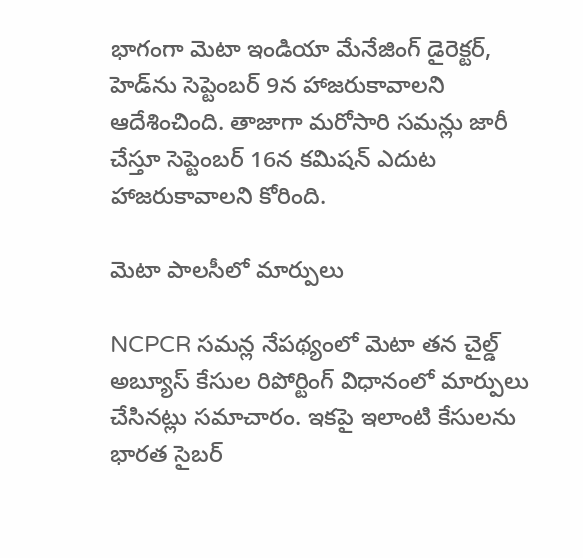భాగంగా మెటా ఇండియా మేనేజింగ్ డైరెక్టర్, హెడ్‌ను సెప్టెంబర్ 9న హాజరుకావాలని ఆదేశించింది. తాజాగా మరోసారి సమన్లు జారీ చేస్తూ సెప్టెంబర్ 16న కమిషన్ ఎదుట హాజరుకావాలని కోరింది.

మెటా పాలసీలో మార్పులు

NCPCR సమన్ల నేపథ్యంలో మెటా తన చైల్డ్ అబ్యూస్ కేసుల రిపోర్టింగ్ విధానంలో మార్పులు చేసినట్లు సమాచారం. ఇకపై ఇలాంటి కేసులను భారత సైబర్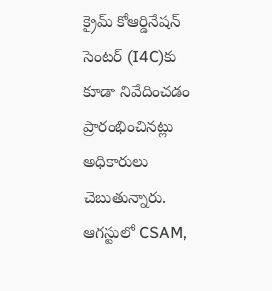క్రైమ్ కోఆర్డినేషన్ సెంటర్ (I4C)కు కూడా నివేదించడం ప్రారంభించినట్లు అధికారులు చెబుతున్నారు. ఆగస్టులో CSAM,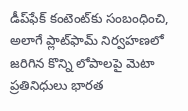డీప్‌ఫేక్ కంటెంట్‌కు సంబంధించి, అలాగే ప్లాట్‌ఫామ్ నిర్వహణలో జరిగిన కొన్ని లోపాలపై మెటా ప్రతినిధులు భారత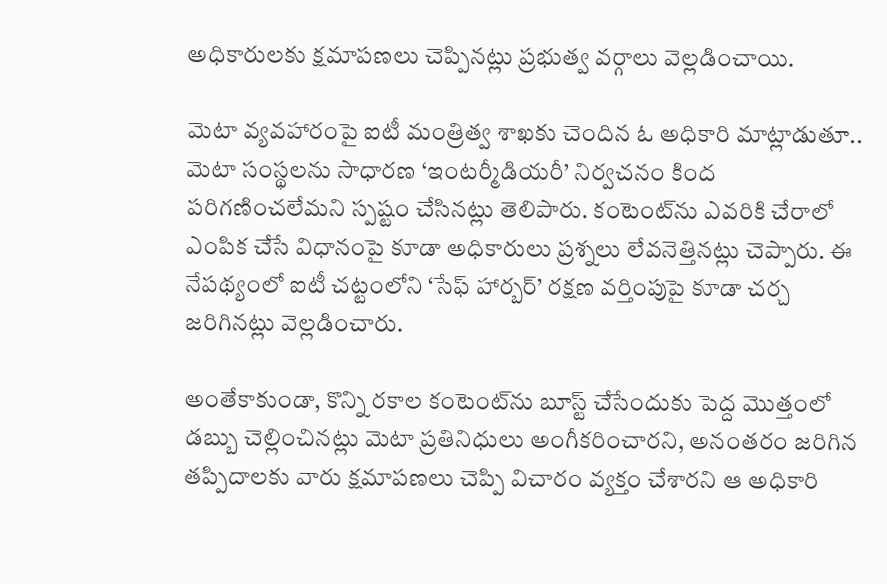అధికారులకు క్షమాపణలు చెప్పినట్లు ప్రభుత్వ వర్గాలు వెల్లడించాయి.

మెటా వ్యవహారంపై ఐటీ మంత్రిత్వ శాఖకు చెందిన ఓ అధికారి మాట్లాడుతూ.. మెటా సంస్థలను సాధారణ ‘ఇంటర్మీడియరీ’ నిర్వచనం కింద పరిగణించలేమని స్పష్టం చేసినట్లు తెలిపారు. కంటెంట్‌ను ఎవరికి చేరాలో ఎంపిక చేసే విధానంపై కూడా అధికారులు ప్రశ్నలు లేవనెత్తినట్లు చెప్పారు. ఈ నేపథ్యంలో ఐటీ చట్టంలోని ‘సేఫ్ హార్బర్’ రక్షణ వర్తింపుపై కూడా చర్చ జరిగినట్లు వెల్లడించారు.

అంతేకాకుండా, కొన్ని రకాల కంటెంట్‌ను బూస్ట్ చేసేందుకు పెద్ద మొత్తంలో డబ్బు చెల్లించినట్లు మెటా ప్రతినిధులు అంగీకరించారని, అనంతరం జరిగిన తప్పిదాలకు వారు క్షమాపణలు చెప్పి విచారం వ్యక్తం చేశారని ఆ అధికారి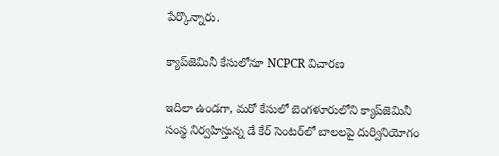పేర్కొన్నారు.

క్యాప్‌జెమినీ కేసులోనూ NCPCR విచారణ

ఇదిలా ఉండగా, మరో కేసులో బెంగళూరులోని క్యాప్‌జెమినీ సంస్థ నిర్వహిస్తున్న డే కేర్ సెంటర్‌లో బాలలపై దుర్వినియోగం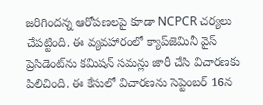జరిగిందన్న ఆరోపణలపై కూడా NCPCR చర్యలు చేపట్టింది. ఈ వ్యవహారంలో క్యాప్‌జెమినీ వైస్ ప్రెసిడెంట్‌ను కమిషన్ సమన్లు జారీ చేసి విచారణకు పిలిచింది. ఈ కేసులో విచారణను సెప్టెంబర్ 16న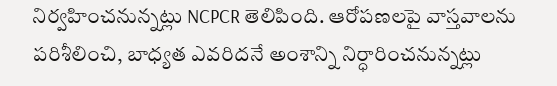నిర్వహించనున్నట్లు NCPCR తెలిపింది. ఆరోపణలపై వాస్తవాలను పరిశీలించి, బాధ్యత ఎవరిదనే అంశాన్ని నిర్ధారించనున్నట్లు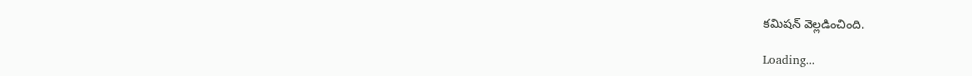కమిషన్ వెల్లడించింది.

Loading...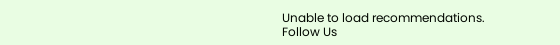Unable to load recommendations.
Follow Us